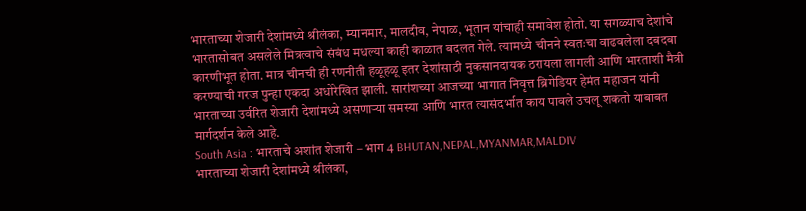भारताच्या शेजारी देशांमध्ये श्रीलंका, म्यानमार, मालदीव, नेपाळ, भूतान यांचाही समावेश होतो. या सगळ्याच देशांचे भारतासोबत असलेले मित्रत्वाचे संबंध मधल्या काही काळात बदलत गेले. त्यामध्ये चीनने स्वतःचा वाढवलेला दबदबा कारणीभूत होता. मात्र चीनची ही रणनीती हळूहळू इतर देशांसाठी नुकसानदायक ठरायला लागली आणि भारताशी मैत्री करण्याची गरज पुन्हा एकदा अधोरेखित झाली. सारांशच्या आजच्या भागात निवृत्त ब्रिगेडियर हेमंत महाजन यांनी भारताच्या उर्वरित शेजारी देशांमध्ये असणाऱ्या समस्या आणि भारत त्यासंदर्भात काय पावले उचलू शकतो याबाबत मार्गदर्शन केले आहे.
South Asia : भारताचे अशांत शेजारी – भाग 4 BHUTAN,NEPAL,MYANMAR,MALDIV
भारताच्या शेजारी देशांमध्ये श्रीलंका,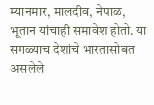म्यानमार, मालदीव, नेपाळ, भूतान यांचाही समावेश होतो. या सगळ्याच देशांचे भारतासोबत असलेले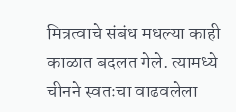मित्रत्वाचे संबंध मधल्या काही काळात बदलत गेले. त्यामध्ये चीनने स्वतःचा वाढवलेला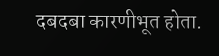दबदबा कारणीभूत होता.